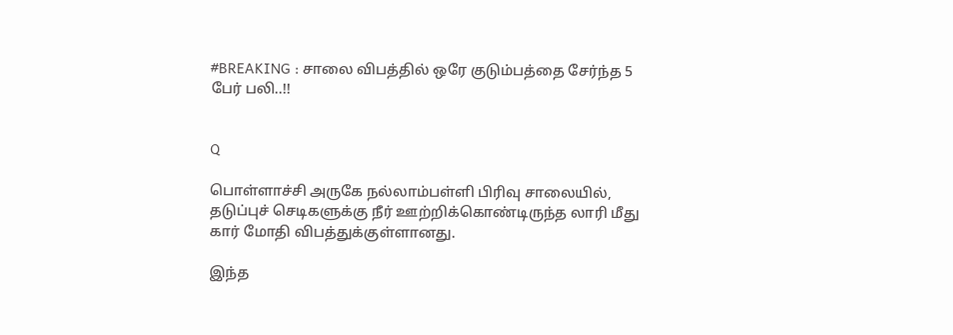#BREAKING : சாலை விபத்தில் ஒரே குடும்பத்தை சேர்ந்த 5 பேர் பலி..!!


Q

பொள்ளாச்சி அருகே நல்லாம்பள்ளி பிரிவு சாலையில், தடுப்புச் செடிகளுக்கு நீர் ஊற்றிக்கொண்டிருந்த லாரி மீது கார் மோதி விபத்துக்குள்ளானது.

இந்த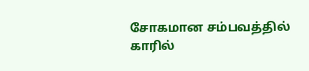சோகமான சம்பவத்தில் காரில்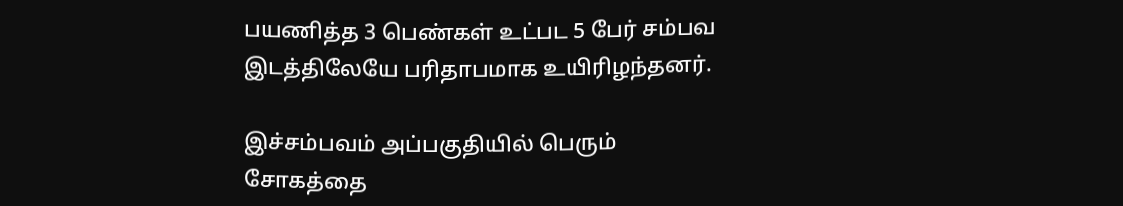பயணித்த 3 பெண்கள் உட்பட 5 பேர் சம்பவ இடத்திலேயே பரிதாபமாக உயிரிழந்தனர்.

இச்சம்பவம் அப்பகுதியில் பெரும் சோகத்தை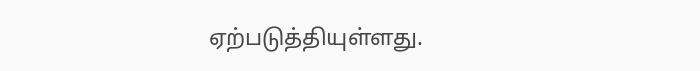ஏற்படுத்தியுள்ளது.